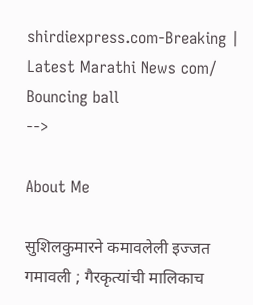shirdiexpress.com-Breaking | Latest Marathi News com/
Bouncing ball
-->

About Me

सुशिलकुमारने कमावलेली इज्जत गमावली ; गैरकृत्यांची मालिकाच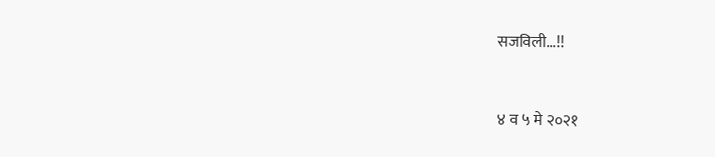सजविली...!!


४ व ५ मे २०२१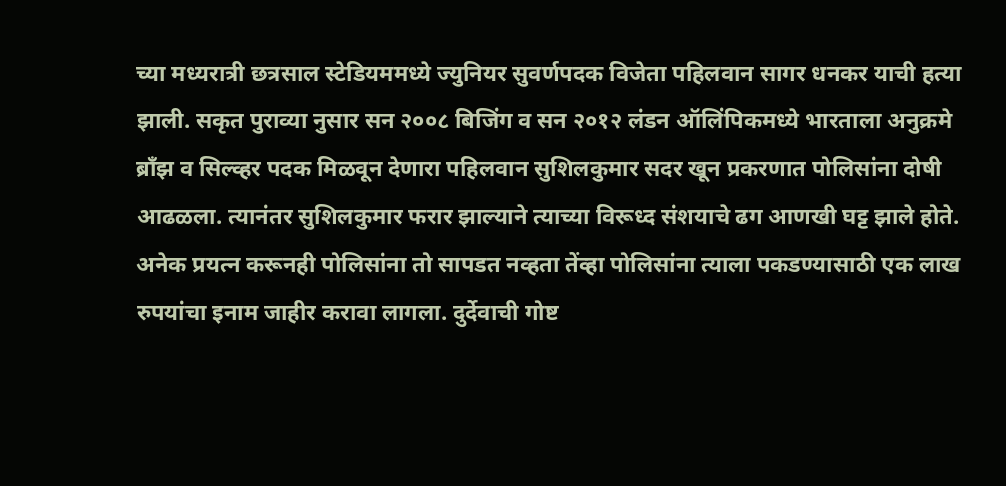च्या मध्यरात्री छत्रसाल स्टेडियममध्ये ज्युनियर सुवर्णपदक विजेता पहिलवान सागर धनकर याची हत्या झाली. सकृत पुराव्या नुसार सन २००८ बिजिंग व सन २०१२ लंडन ऑलिंपिकमध्ये भारताला अनुक्रमे ब्राँझ व सिल्व्हर पदक मिळवून देणारा पहिलवान सुशिलकुमार सदर खून प्रकरणात पोलिसांना दोषी आढळला. त्यानंतर सुशिलकुमार फरार झाल्याने त्याच्या विरूध्द संशयाचे ढग आणखी घट्ट झाले होते. अनेक प्रयत्न करूनही पोलिसांना तो सापडत नव्हता तेंव्हा पोलिसांना त्याला पकडण्यासाठी एक लाख रुपयांचा इनाम जाहीर करावा लागला. दुर्देवाची गोष्ट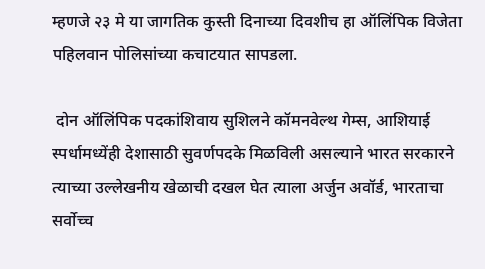म्हणजे २३ मे या जागतिक कुस्ती दिनाच्या दिवशीच हा ऑलिंपिक विजेता पहिलवान पोलिसांच्या कचाटयात सापडला.

 दोन ऑलिंपिक पदकांशिवाय सुशिलने कॉमनवेल्थ गेम्स, आशियाई स्पर्धामध्येंही देशासाठी सुवर्णपदके मिळविली असल्याने भारत सरकारने त्याच्या उल्लेखनीय खेळाची दखल घेत त्याला अर्जुन अवॉर्ड, भारताचा सर्वोच्च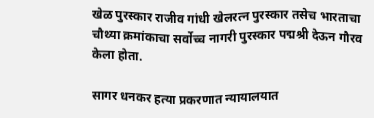खेळ पुरस्कार राजीव गांधी खेलरत्न पुरस्कार तसेच भारताचा चौथ्या क्रमांकाचा सर्वोच्च नागरी पुरस्कार पद्मश्री देऊन गौरव केला होता.

सागर धनकर हत्या प्रकरणात न्यायालयात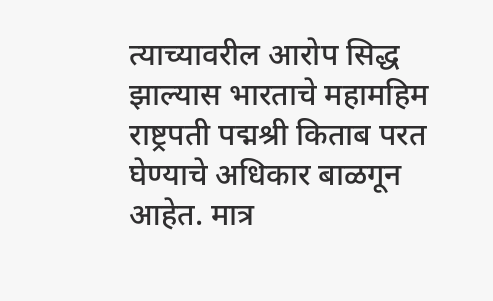त्याच्यावरील आरोप सिद्ध झाल्यास भारताचे महामहिम राष्ट्रपती पद्मश्री किताब परत घेण्याचे अधिकार बाळगून आहेत. मात्र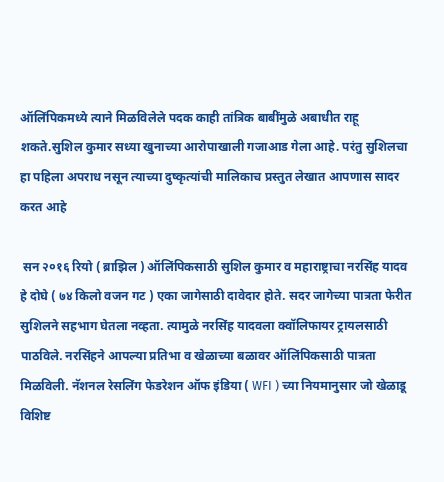ऑलिंपिकमध्ये त्याने मिळविलेले पदक काही तांत्रिक बाबींमुळे अबाधीत राहू शकते.सुशिल कुमार सध्या खुनाच्या आरोपाखाली गजाआड गेला आहे. परंतु सुशिलचा हा पहिला अपराध नसून त्याच्या दुष्कृत्यांची मालिकाच प्रस्तुत लेखात आपणास सादर करत आहे

 सन २०१६ रियो ( ब्राझिल ) ऑलिंपिकसाठी सुशिल कुमार व महाराष्ट्राचा नरसिंह यादव हे दोघे ( ७४ किलो वजन गट ) एका जागेसाठी दावेदार होते. सदर जागेच्या पात्रता फेरीत सुशिलने सहभाग घेतला नव्हता. त्यामुळे नरसिंह यादवला क्वॉलिफायर ट्रायलसाठी पाठविले. नरसिंहने आपल्या प्रतिभा व खेळाच्या बळावर ऑलिंपिकसाठी पात्रता मिळविली. नॅशनल रेसलिंग फेडरेशन ऑफ इंडिया ( WFI ) च्या नियमानुसार जो खेळाडू विशिष्ट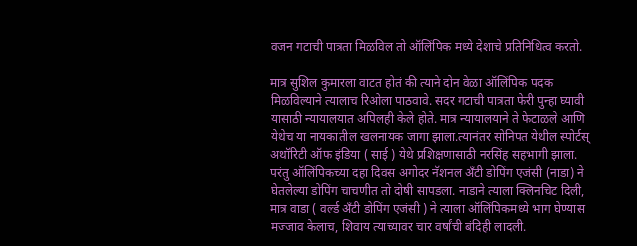वजन गटाची पात्रता मिळविल तो ऑलिंपिक मध्ये देशाचे प्रतिनिधित्व करतो.

मात्र सुशिल कुमारला वाटत होतं की त्याने दोन वेळा ऑलिंपिक पदक मिळविल्याने त्यालाच रिओला पाठवावे. सदर गटाची पात्रता फेरी पुन्हा घ्यावी यासाठी न्यायालयात अपिलही केले होते. मात्र न्यायालयाने ते फेटाळले आणि येथेच या नायकातील खलनायक जागा झाला.त्यानंतर सोनिपत येथील स्पोर्टस् अथॉरिटी ऑफ इंडिया ( साई ) येथे प्रशिक्षणासाठी नरसिंह सहभागी झाला. परंतु ऑलिंपिकच्या दहा दिवस अगोदर नॅशनल अँटी डोपिंग एजंसी (नाडा) ने घेतलेल्या डोपिंग चाचणीत तो दोषी सापडला. नाडाने त्याला क्लिनचिट दिली, मात्र वाडा ( वर्ल्ड अँटी डोपिंग एजंसी ) ने त्याला ऑलिंपिकमध्ये भाग घेण्यास मज्जाव केलाच, शिवाय त्याच्यावर चार वर्षांची बंदिही लादली.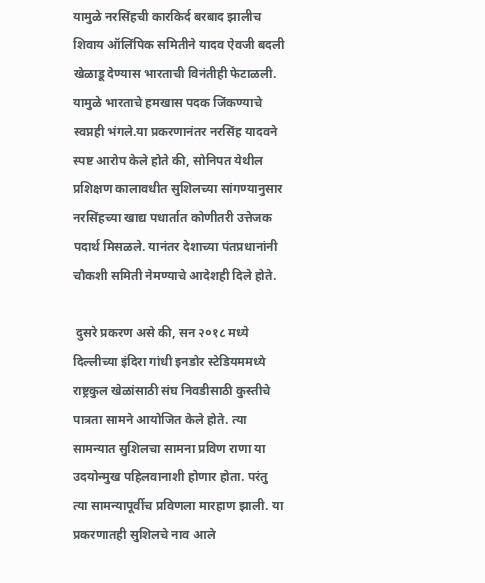यामुळे नरसिंहची कारकिर्द बरबाद झालीच शिवाय ऑलिंपिक समितीने यादव ऐवजी बदली खेळाडू देण्यास भारताची विनंतीही फेटाळली. यामुळे भारताचे हमखास पदक जिंकण्याचे स्वप्नही भंगले.या प्रकरणानंतर नरसिंह यादवने स्पष्ट आरोप केले होते की, सोनिपत येथील प्रशिक्षण कालावधीत सुशिलच्या सांगण्यानुसार नरसिंहच्या खाद्य पधार्तात कोणीतरी उत्तेजक पदार्थ मिसळले. यानंतर देशाच्या पंतप्रधानांनी चौकशी समिती नेमण्याचे आदेशही दिले होते.

 दुसरे प्रकरण असे की, सन २०१८ मध्ये दिल्लीच्या इंदिरा गांधी इनडोर स्टेडियममध्ये राष्ट्रकुल खेळांसाठी संघ निवडीसाठी कुस्तीचे पात्रता सामने आयोजित केले होते. त्या सामन्यात सुशिलचा सामना प्रविण राणा या उदयोन्मुख पहिलवानाशी होणार होता. परंतु त्या सामन्यापूर्वीच प्रविणला मारहाण झाली. या प्रकरणातही सुशिलचे नाव आले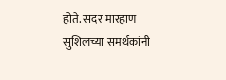होते. सदर मारहाण सुशिलच्या समर्थकांनी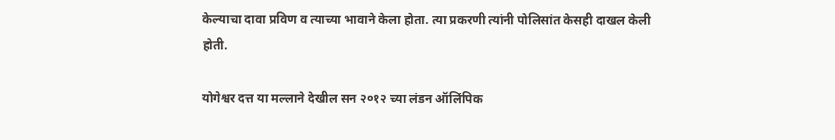केल्याचा दावा प्रविण व त्याच्या भावाने केला होता. त्या प्रकरणी त्यांनी पोलिसांत केसही दाखल केली होती.

योगेश्वर दत्त या मल्लाने देखील सन २०१२ च्या लंडन ऑलिंपिक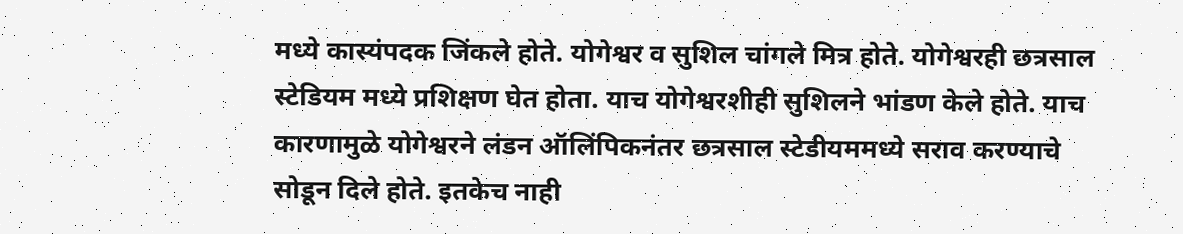मध्ये कास्यंपदक जिंकले होते. योगेश्वर व सुशिल चांगले मित्र होते. योगेश्वरही छत्रसाल स्टेडियम मध्ये प्रशिक्षण घेत होता. याच योगेश्वरशीही सुशिलने भांडण केले होते. याच कारणामुळे योगेश्वरने लंडन ऑलिंपिकनंतर छत्रसाल स्टेडीयममध्ये सराव करण्याचे सोडून दिले होते. इतकेच नाही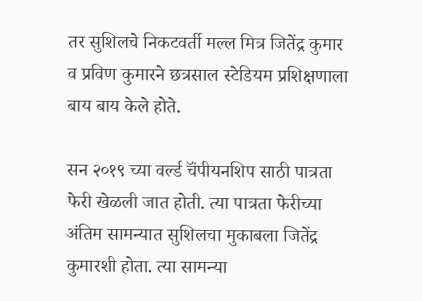तर सुशिलचे निकटवर्ती मल्ल मित्र जितेंद्र कुमार व प्रविण कुमारने छत्रसाल स्टेडियम प्रशिक्षणाला बाय बाय केले होते.

सन २०१९ च्या वर्ल्ड चॅंपीयनशिप साठी पात्रता फेरी खेळली जात होती. त्या पात्रता फेरीच्या अंतिम सामन्यात सुशिलचा मुकाबला जितेंद्र कुमारशी होता. त्या सामन्या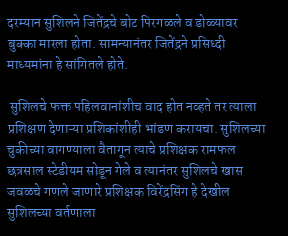दरम्यान सुशिलने जितेंद्रचे बोट पिरगळले व डोळ्यावर बुक्का मारला होता. सामन्यानंतर जितेंद्रने प्रसिध्दी माध्यमांना हे सांगितले होते.

 सुशिलचे फक्त पहिलवानांशीच वाद होत नव्हते तर त्याला प्रशिक्षण देणाऱ्या प्रशिकांशीही भांडण करायचा. सुशिलच्या चुकीच्या वागण्याला वैतागून त्याचे प्रशिक्षक रामफल छत्रसाल स्टेडीयम सोडून गेले व त्यानंतर सुशिलचे खास जवळचे गणले जाणारे प्रशिक्षक विरेंद्रसिंग हे देखील सुशिलच्या वर्तणाला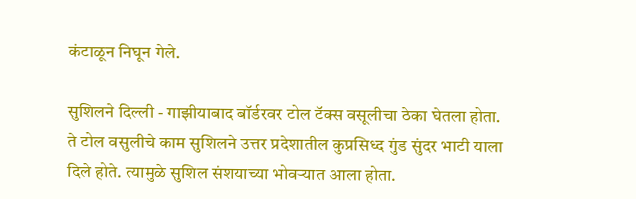कंटाळून निघून गेले.

सुशिलने दिल्ली - गाझीयाबाद बॉर्डरवर टोल टॅक्स वसूलीचा ठेका घेतला होता. ते टोल वसुलीचे काम सुशिलने उत्तर प्रदेशातील कुप्रसिध्द गुंड सुंदर भाटी याला दिले होते. त्यामुळे सुशिल संशयाच्या भोवऱ्यात आला होता.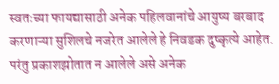स्वतःच्या फायद्यासाठी अनेक पहिलवानांचे आयुष्य बरबाद करणाऱ्या सुशिलचे नजरेत आलेले हे निवडक दुष्कृत्ये आहेत. परंतु प्रकाशझोतात न आलेले असे अनेक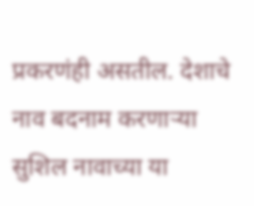प्रकरणंही असतील. देशाचे नाव बदनाम करणाऱ्या सुशिल नावाच्या या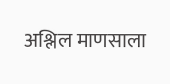अश्लिल माणसाला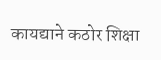कायद्याने कठोर शिक्षा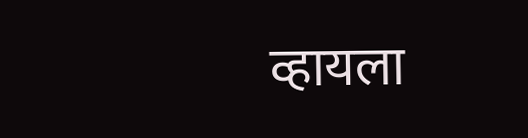व्हायला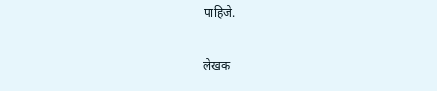पाहिजे.

लेखक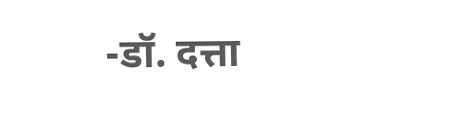-डॉ. दत्ता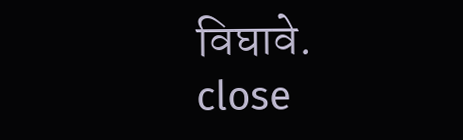विघावे.
close